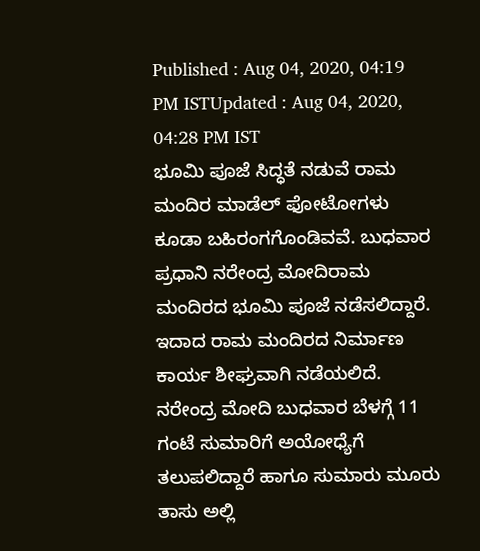Published : Aug 04, 2020, 04:19 PM ISTUpdated : Aug 04, 2020, 04:28 PM IST
ಭೂಮಿ ಪೂಜೆ ಸಿದ್ಧತೆ ನಡುವೆ ರಾಮ ಮಂದಿರ ಮಾಡೆಲ್ ಫೋಟೋಗಳು ಕೂಡಾ ಬಹಿರಂಗಗೊಂಡಿವವೆ. ಬುಧವಾರ ಪ್ರಧಾನಿ ನರೇಂದ್ರ ಮೋದಿರಾಮ ಮಂದಿರದ ಭೂಮಿ ಪೂಜೆ ನಡೆಸಲಿದ್ದಾರೆ. ಇದಾದ ರಾಮ ಮಂದಿರದ ನಿರ್ಮಾಣ ಕಾರ್ಯ ಶೀಘ್ರವಾಗಿ ನಡೆಯಲಿದೆ. ನರೇಂದ್ರ ಮೋದಿ ಬುಧವಾರ ಬೆಳಗ್ಗೆ 11 ಗಂಟೆ ಸುಮಾರಿಗೆ ಅಯೋಧ್ಯೆಗೆ ತಲುಪಲಿದ್ದಾರೆ ಹಾಗೂ ಸುಮಾರು ಮೂರು ತಾಸು ಅಲ್ಲಿ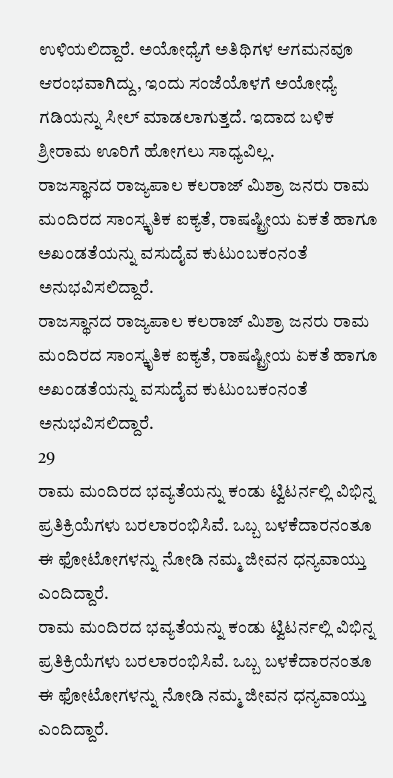ಉಳಿಯಲಿದ್ದಾರೆ. ಅಯೋಧ್ಯೆಗೆ ಅತಿಥಿಗಳ ಆಗಮನವೂ ಆರಂಭವಾಗಿದ್ದು, ಇಂದು ಸಂಜೆಯೊಳಗೆ ಅಯೋಧ್ಯೆ ಗಡಿಯನ್ನು ಸೀಲ್ ಮಾಡಲಾಗುತ್ತದೆ. ಇದಾದ ಬಳಿಕ ಶ್ರೀರಾಮ ಊರಿಗೆ ಹೋಗಲು ಸಾಧ್ಯವಿಲ್ಲ.
ರಾಜಸ್ಥಾನದ ರಾಜ್ಯಪಾಲ ಕಲರಾಜ್ ಮಿಶ್ರಾ ಜನರು ರಾಮ ಮಂದಿರದ ಸಾಂಸ್ಕೃತಿಕ ಐಕ್ಯತೆ, ರಾಷಷ್ಟ್ರೀಯ ಏಕತೆ ಹಾಗೂ ಅಖಂಡತೆಯನ್ನು ವಸುದೈವ ಕುಟುಂಬಕಂನಂತೆ ಅನುಭವಿಸಲಿದ್ದಾರೆ.
ರಾಜಸ್ಥಾನದ ರಾಜ್ಯಪಾಲ ಕಲರಾಜ್ ಮಿಶ್ರಾ ಜನರು ರಾಮ ಮಂದಿರದ ಸಾಂಸ್ಕೃತಿಕ ಐಕ್ಯತೆ, ರಾಷಷ್ಟ್ರೀಯ ಏಕತೆ ಹಾಗೂ ಅಖಂಡತೆಯನ್ನು ವಸುದೈವ ಕುಟುಂಬಕಂನಂತೆ ಅನುಭವಿಸಲಿದ್ದಾರೆ.
29
ರಾಮ ಮಂದಿರದ ಭವ್ಯತೆಯನ್ನು ಕಂಡು ಟ್ವಿಟರ್ನಲ್ಲಿ ವಿಭಿನ್ನ ಪ್ರತಿಕ್ರಿಯೆಗಳು ಬರಲಾರಂಭಿಸಿವೆ. ಒಬ್ಬ ಬಳಕೆದಾರನಂತೂ ಈ ಫೋಟೋಗಳನ್ನು ನೋಡಿ ನಮ್ಮ ಜೀವನ ಧನ್ಯವಾಯ್ತು ಎಂದಿದ್ದಾರೆ.
ರಾಮ ಮಂದಿರದ ಭವ್ಯತೆಯನ್ನು ಕಂಡು ಟ್ವಿಟರ್ನಲ್ಲಿ ವಿಭಿನ್ನ ಪ್ರತಿಕ್ರಿಯೆಗಳು ಬರಲಾರಂಭಿಸಿವೆ. ಒಬ್ಬ ಬಳಕೆದಾರನಂತೂ ಈ ಫೋಟೋಗಳನ್ನು ನೋಡಿ ನಮ್ಮ ಜೀವನ ಧನ್ಯವಾಯ್ತು ಎಂದಿದ್ದಾರೆ.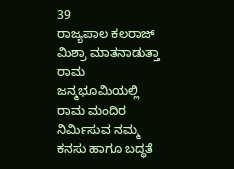39
ರಾಜ್ಯಪಾಲ ಕಲರಾಜ್ ಮಿಶ್ರಾ ಮಾತನಾಡುತ್ತಾ ರಾಮ ಜನ್ಮಭೂಮಿಯಲ್ಲಿ ರಾಮ ಮಂದಿರ ನಿರ್ಮಿಸುವ ನಮ್ಮ ಕನಸು ಹಾಗೂ ಬದ್ಧತೆ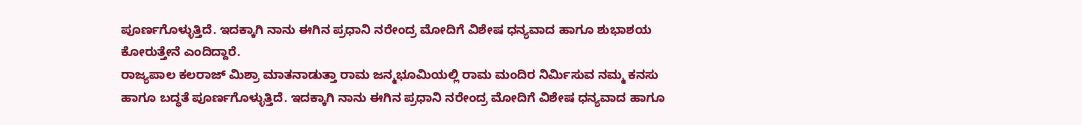ಪೂರ್ಣಗೊಳ್ಳುತ್ತಿದೆ. ಇದಕ್ಕಾಗಿ ನಾನು ಈಗಿನ ಪ್ರಧಾನಿ ನರೇಂದ್ರ ಮೋದಿಗೆ ವಿಶೇಷ ಧನ್ಯವಾದ ಹಾಗೂ ಶುಭಾಶಯ ಕೋರುತ್ತೇನೆ ಎಂದಿದ್ದಾರೆ.
ರಾಜ್ಯಪಾಲ ಕಲರಾಜ್ ಮಿಶ್ರಾ ಮಾತನಾಡುತ್ತಾ ರಾಮ ಜನ್ಮಭೂಮಿಯಲ್ಲಿ ರಾಮ ಮಂದಿರ ನಿರ್ಮಿಸುವ ನಮ್ಮ ಕನಸು ಹಾಗೂ ಬದ್ಧತೆ ಪೂರ್ಣಗೊಳ್ಳುತ್ತಿದೆ. ಇದಕ್ಕಾಗಿ ನಾನು ಈಗಿನ ಪ್ರಧಾನಿ ನರೇಂದ್ರ ಮೋದಿಗೆ ವಿಶೇಷ ಧನ್ಯವಾದ ಹಾಗೂ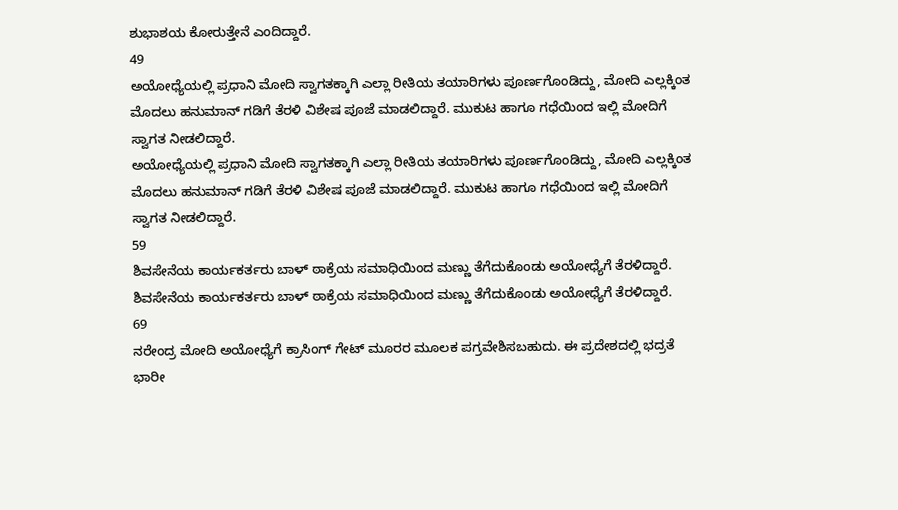ಶುಭಾಶಯ ಕೋರುತ್ತೇನೆ ಎಂದಿದ್ದಾರೆ.
49
ಅಯೋಧ್ಯೆಯಲ್ಲಿ ಪ್ರಧಾನಿ ಮೋದಿ ಸ್ವಾಗತಕ್ಕಾಗಿ ಎಲ್ಲಾ ರೀತಿಯ ತಯಾರಿಗಳು ಪೂರ್ಣಗೊಂಡಿದ್ದು, ಮೋದಿ ಎಲ್ಲಕ್ಕಿಂತ ಮೊದಲು ಹನುಮಾನ್ ಗಡಿಗೆ ತೆರಳಿ ವಿಶೇಷ ಪೂಜೆ ಮಾಡಲಿದ್ದಾರೆ. ಮುಕುಟ ಹಾಗೂ ಗಧೆಯಿಂದ ಇಲ್ಲಿ ಮೋದಿಗೆ ಸ್ವಾಗತ ನೀಡಲಿದ್ದಾರೆ.
ಅಯೋಧ್ಯೆಯಲ್ಲಿ ಪ್ರಧಾನಿ ಮೋದಿ ಸ್ವಾಗತಕ್ಕಾಗಿ ಎಲ್ಲಾ ರೀತಿಯ ತಯಾರಿಗಳು ಪೂರ್ಣಗೊಂಡಿದ್ದು, ಮೋದಿ ಎಲ್ಲಕ್ಕಿಂತ ಮೊದಲು ಹನುಮಾನ್ ಗಡಿಗೆ ತೆರಳಿ ವಿಶೇಷ ಪೂಜೆ ಮಾಡಲಿದ್ದಾರೆ. ಮುಕುಟ ಹಾಗೂ ಗಧೆಯಿಂದ ಇಲ್ಲಿ ಮೋದಿಗೆ ಸ್ವಾಗತ ನೀಡಲಿದ್ದಾರೆ.
59
ಶಿವಸೇನೆಯ ಕಾರ್ಯಕರ್ತರು ಬಾಳ್ ಠಾಕ್ರೆಯ ಸಮಾಧಿಯಿಂದ ಮಣ್ಣು ತೆಗೆದುಕೊಂಡು ಅಯೋಧ್ಯೆಗೆ ತೆರಳಿದ್ದಾರೆ.
ಶಿವಸೇನೆಯ ಕಾರ್ಯಕರ್ತರು ಬಾಳ್ ಠಾಕ್ರೆಯ ಸಮಾಧಿಯಿಂದ ಮಣ್ಣು ತೆಗೆದುಕೊಂಡು ಅಯೋಧ್ಯೆಗೆ ತೆರಳಿದ್ದಾರೆ.
69
ನರೇಂದ್ರ ಮೋದಿ ಅಯೋಧ್ಯೆಗೆ ಕ್ರಾಸಿಂಗ್ ಗೇಟ್ ಮೂರರ ಮೂಲಕ ಪಗ್ರವೇಶಿಸಬಹುದು. ಈ ಪ್ರದೇಶದಲ್ಲಿ ಭದ್ರತೆ ಭಾರೀ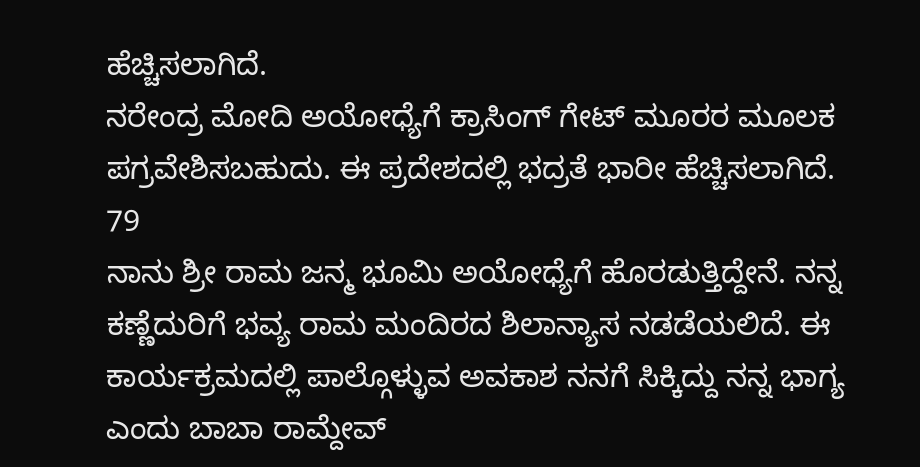ಹೆಚ್ಚಿಸಲಾಗಿದೆ.
ನರೇಂದ್ರ ಮೋದಿ ಅಯೋಧ್ಯೆಗೆ ಕ್ರಾಸಿಂಗ್ ಗೇಟ್ ಮೂರರ ಮೂಲಕ ಪಗ್ರವೇಶಿಸಬಹುದು. ಈ ಪ್ರದೇಶದಲ್ಲಿ ಭದ್ರತೆ ಭಾರೀ ಹೆಚ್ಚಿಸಲಾಗಿದೆ.
79
ನಾನು ಶ್ರೀ ರಾಮ ಜನ್ಮ ಭೂಮಿ ಅಯೋಧ್ಯೆಗೆ ಹೊರಡುತ್ತಿದ್ದೇನೆ. ನನ್ನ ಕಣ್ಣೆದುರಿಗೆ ಭವ್ಯ ರಾಮ ಮಂದಿರದ ಶಿಲಾನ್ಯಾಸ ನಡಡೆಯಲಿದೆ. ಈ ಕಾರ್ಯಕ್ರಮದಲ್ಲಿ ಪಾಲ್ಗೊಳ್ಳುವ ಅವಕಾಶ ನನಗೆ ಸಿಕ್ಕಿದ್ದು ನನ್ನ ಭಾಗ್ಯ ಎಂದು ಬಾಬಾ ರಾಮ್ದೇವ್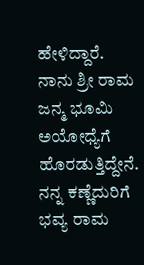ಹೇಳಿದ್ದಾರೆ.
ನಾನು ಶ್ರೀ ರಾಮ ಜನ್ಮ ಭೂಮಿ ಅಯೋಧ್ಯೆಗೆ ಹೊರಡುತ್ತಿದ್ದೇನೆ. ನನ್ನ ಕಣ್ಣೆದುರಿಗೆ ಭವ್ಯ ರಾಮ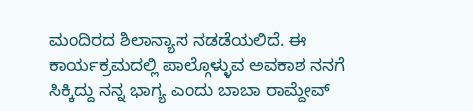ಮಂದಿರದ ಶಿಲಾನ್ಯಾಸ ನಡಡೆಯಲಿದೆ. ಈ ಕಾರ್ಯಕ್ರಮದಲ್ಲಿ ಪಾಲ್ಗೊಳ್ಳುವ ಅವಕಾಶ ನನಗೆ ಸಿಕ್ಕಿದ್ದು ನನ್ನ ಭಾಗ್ಯ ಎಂದು ಬಾಬಾ ರಾಮ್ದೇವ್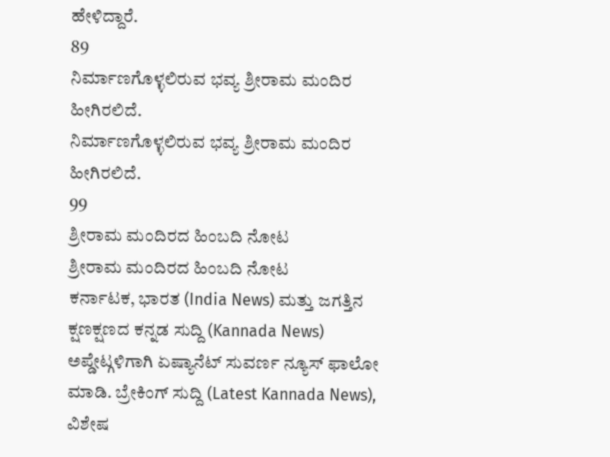ಹೇಳಿದ್ದಾರೆ.
89
ನಿರ್ಮಾಣಗೊಳ್ಳಲಿರುವ ಭವ್ಯ ಶ್ರೀರಾಮ ಮಂದಿರ ಹೀಗಿರಲಿದೆ.
ನಿರ್ಮಾಣಗೊಳ್ಳಲಿರುವ ಭವ್ಯ ಶ್ರೀರಾಮ ಮಂದಿರ ಹೀಗಿರಲಿದೆ.
99
ಶ್ರೀರಾಮ ಮಂದಿರದ ಹಿಂಬದಿ ನೋಟ
ಶ್ರೀರಾಮ ಮಂದಿರದ ಹಿಂಬದಿ ನೋಟ
ಕರ್ನಾಟಕ, ಭಾರತ (India News) ಮತ್ತು ಜಗತ್ತಿನ ಕ್ಷಣಕ್ಷಣದ ಕನ್ನಡ ಸುದ್ದಿ (Kannada News) ಅಪ್ಡೇಟ್ಗಳಿಗಾಗಿ ಏಷ್ಯಾನೆಟ್ ಸುವರ್ಣ ನ್ಯೂಸ್ ಫಾಲೋ ಮಾಡಿ. ಬ್ರೇಕಿಂಗ್ ಸುದ್ದಿ (Latest Kannada News), ವಿಶೇಷ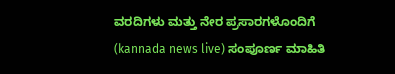ವರದಿಗಳು ಮತ್ತು ನೇರ ಪ್ರಸಾರಗಳೊಂದಿಗೆ (kannada news live) ಸಂಪೂರ್ಣ ಮಾಹಿತಿ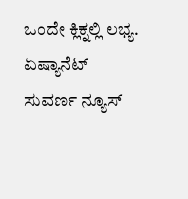ಒಂದೇ ಕ್ಲಿಕ್ನಲ್ಲಿ ಲಭ್ಯ. ಏಷ್ಯಾನೆಟ್ ಸುವರ್ಣ ನ್ಯೂಸ್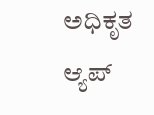ಅಧಿಕೃತ ಆ್ಯಪ್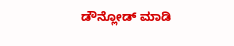ಡೌನ್ಲೋಡ್ ಮಾಡಿ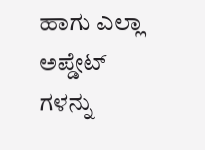ಹಾಗು ಎಲ್ಲಾ ಅಪ್ಡೇಟ್ ಗಳನ್ನು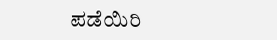ಪಡೆಯಿರಿ